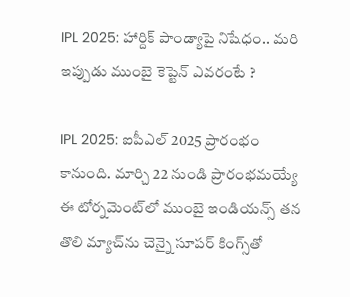IPL 2025: హార్దిక్ పాండ్యాపై నిషేధం.. మరి ఇప్పుడు ముంబై కెప్టెన్ ఎవరంటే ?

IPL 2025: ఐపీఎల్ 2025 ప్రారంభం కానుంది. మార్చి 22 నుండి ప్రారంభమయ్యే ఈ టోర్నమెంట్‌లో ముంబై ఇండియన్స్ తన తొలి మ్యాచ్‌ను చెన్నై సూపర్ కింగ్స్‌తో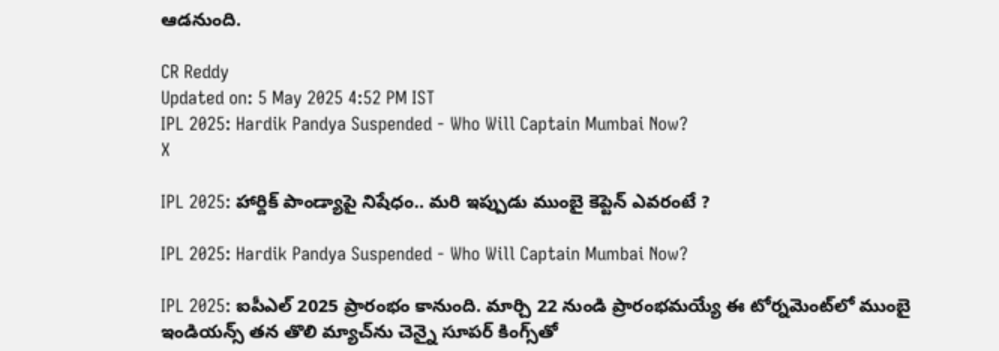ఆడనుంది.

CR Reddy
Updated on: 5 May 2025 4:52 PM IST
IPL 2025: Hardik Pandya Suspended - Who Will Captain Mumbai Now?
X

IPL 2025: హార్దిక్ పాండ్యాపై నిషేధం.. మరి ఇప్పుడు ముంబై కెప్టెన్ ఎవరంటే ?

IPL 2025: Hardik Pandya Suspended - Who Will Captain Mumbai Now?

IPL 2025: ఐపీఎల్ 2025 ప్రారంభం కానుంది. మార్చి 22 నుండి ప్రారంభమయ్యే ఈ టోర్నమెంట్‌లో ముంబై ఇండియన్స్ తన తొలి మ్యాచ్‌ను చెన్నై సూపర్ కింగ్స్‌తో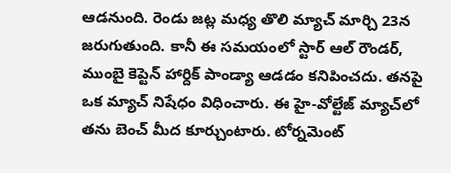ఆడనుంది. రెండు జట్ల మధ్య తొలి మ్యాచ్ మార్చి 23న జరుగుతుంది. కానీ ఈ సమయంలో స్టార్ ఆల్ రౌండర్, ముంబై కెప్టెన్ హార్దిక్ పాండ్యా ఆడడం కనిపించదు. తనపై ఒక మ్యాచ్ నిషేధం విధించారు. ఈ హై-వోల్టేజ్ మ్యాచ్‌లో తను బెంచ్ మీద కూర్చుంటారు. టోర్నమెంట్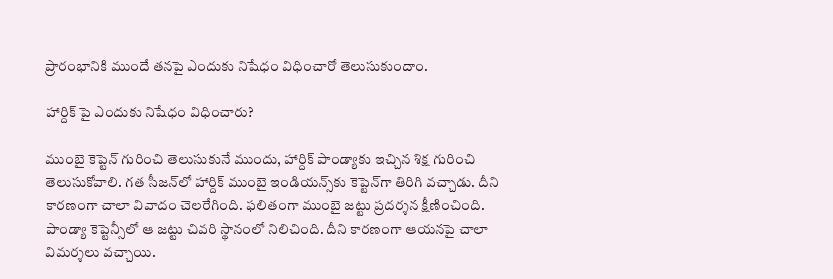ప్రారంభానికి ముందే తనపై ఎందుకు నిషేధం విధించారో తెలుసుకుందాం.

హార్దిక్ పై ఎందుకు నిషేధం విధించారు?

ముంబై కెప్టెన్ గురించి తెలుసుకునే ముందు, హార్దిక్ పాండ్యాకు ఇచ్చిన శిక్ష గురించి తెలుసుకోవాలి. గత సీజన్‌లో హార్దిక్ ముంబై ఇండియన్స్‌కు కెప్టెన్‌గా తిరిగి వచ్చాడు. దీని కారణంగా చాలా వివాదం చెలరేగింది. ఫలితంగా ముంబై జట్టు ప్రదర్శన క్షీణించింది. పాండ్యా కెప్టెన్సీలో ఆ జట్టు చివరి స్థానంలో నిలిచింది. దీని కారణంగా ఆయనపై చాలా విమర్శలు వచ్చాయి.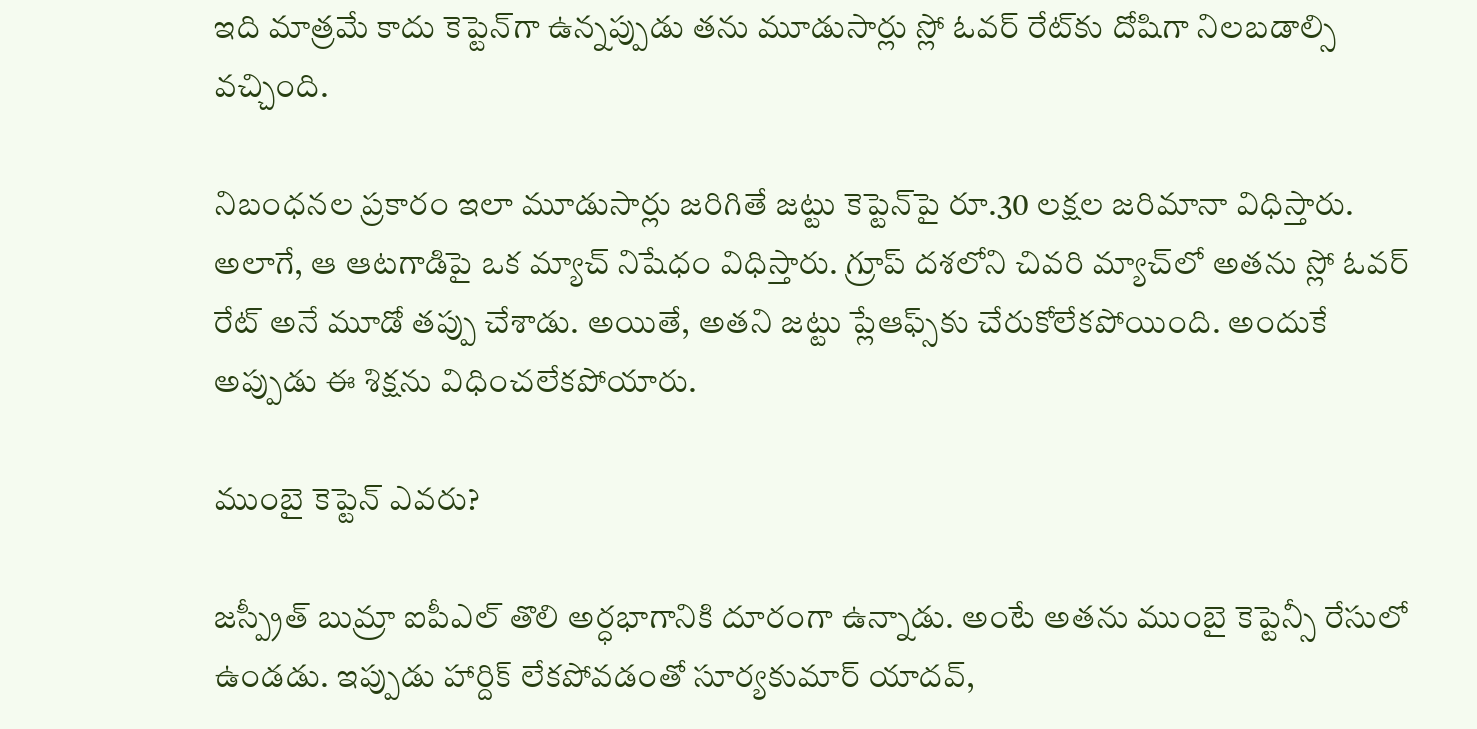ఇది మాత్రమే కాదు కెప్టెన్‌గా ఉన్నప్పుడు తను మూడుసార్లు స్లో ఓవర్ రేట్‌కు దోషిగా నిలబడాల్సి వచ్చింది.

నిబంధనల ప్రకారం ఇలా మూడుసార్లు జరిగితే జట్టు కెప్టెన్‌పై రూ.30 లక్షల జరిమానా విధిస్తారు. అలాగే, ఆ ఆటగాడిపై ఒక మ్యాచ్ నిషేధం విధిస్తారు. గ్రూప్ దశలోని చివరి మ్యాచ్‌లో అతను స్లో ఓవర్ రేట్ అనే మూడో తప్పు చేశాడు. అయితే, అతని జట్టు ప్లేఆఫ్స్‌కు చేరుకోలేకపోయింది. అందుకే అప్పుడు ఈ శిక్షను విధించలేకపోయారు.

ముంబై కెప్టెన్ ఎవరు?

జస్ప్రీత్ బుమ్రా ఐపీఎల్ తొలి అర్ధభాగానికి దూరంగా ఉన్నాడు. అంటే అతను ముంబై కెప్టెన్సీ రేసులో ఉండడు. ఇప్పుడు హార్దిక్ లేకపోవడంతో సూర్యకుమార్ యాదవ్,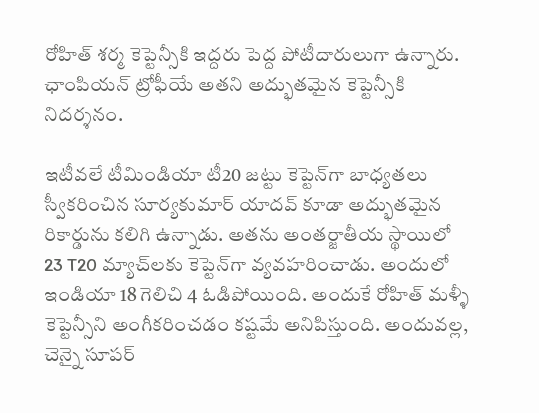రోహిత్ శర్మ కెప్టెన్సీకి ఇద్దరు పెద్ద పోటీదారులుగా ఉన్నారు. ఛాంపియన్ ట్రోఫీయే అతని అద్భుతమైన కెప్టెన్సీకి నిదర్శనం.

ఇటీవలే టీమిండియా టీ20 జట్టు కెప్టెన్‌గా బాధ్యతలు స్వీకరించిన సూర్యకుమార్ యాదవ్ కూడా అద్భుతమైన రికార్డును కలిగి ఉన్నాడు. అతను అంతర్జాతీయ స్థాయిలో 23 T20 మ్యాచ్‌లకు కెప్టెన్‌గా వ్యవహరించాడు. అందులో ఇండియా 18 గెలిచి 4 ఓడిపోయింది. అందుకే రోహిత్ మళ్ళీ కెప్టెన్సీని అంగీకరించడం కష్టమే అనిపిస్తుంది. అందువల్ల, చెన్నై సూపర్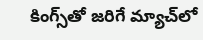కింగ్స్‌తో జరిగే మ్యాచ్‌లో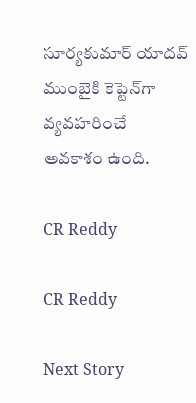సూర్యకుమార్ యాదవ్ ముంబైకి కెప్టెన్‌గా వ్యవహరించే అవకాశం ఉంది.

CR Reddy

CR Reddy

Next Story